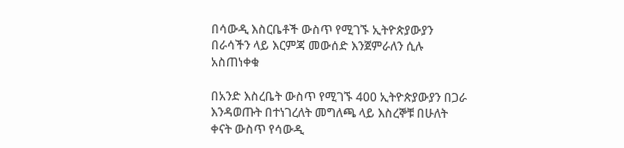በሳውዲ እስርቤቶች ውስጥ የሚገኙ ኢትዮጵያውያን በራሳችን ላይ እርምጃ መውሰድ እንጀምራለን ሲሉ አስጠነቀቁ

በአንድ እስረቤት ውስጥ የሚገኙ 400 ኢትዮጵያውያን በጋራ እንዳወጡት በተነገረለት መግለጫ ላይ እስረኞቹ በሁለት ቀናት ውስጥ የሳውዲ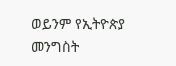ወይንም የኢትዮጵያ መንግስት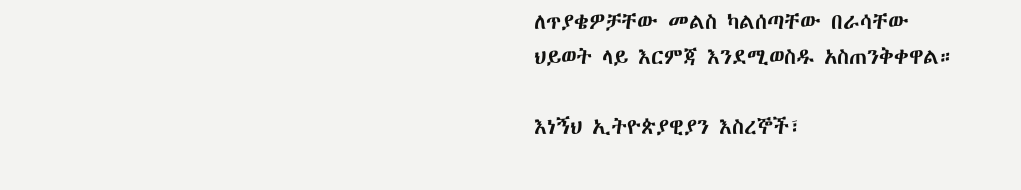ለጥያቄዎቻቸው መልስ ካልሰጣቸው በራሳቸው ህይወት ላይ እርምጃ እንደሚወስዱ አስጠንቅቀዋል።

እነኝህ ኢትዮጵያዊያን እስረኞች፣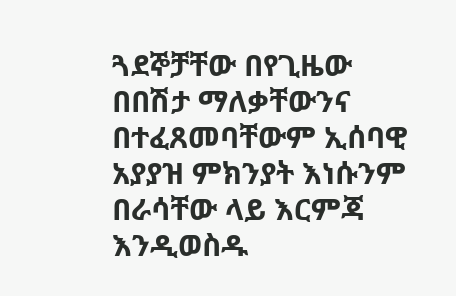ጓደኞቻቸው በየጊዜው በበሽታ ማለቃቸውንና በተፈጸመባቸውም ኢሰባዊ አያያዝ ምክንያት እነሱንም በራሳቸው ላይ እርምጃ እንዲወስዱ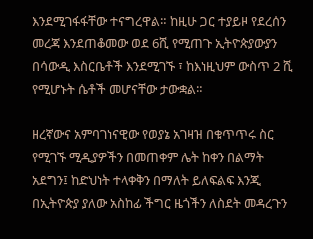እንደሚገፋፋቸው ተናግረዋል። ከዚሁ ጋር ተያይዞ የደረሰን መረጃ እንደጠቆመው ወደ 6ሺ የሚጠጉ ኢትዮጵያውያን በሳውዲ እስርቤቶች እንደሚገኙ ፣ ከእነዚህም ውስጥ 2 ሺ የሚሆኑት ሴቶች መሆናቸው ታውቋል።

ዘረኛውና አምባገነናዊው የወያኔ አገዛዝ በቁጥጥሩ ስር የሚገኙ ሚዲያዎችን በመጠቀም ሌት ከቀን በልማት አደግን፤ ከድህነት ተላቀቅን በማለት ይለፍልፍ እንጂ በኢትዮጵያ ያለው አስከፊ ችግር ዜጎችን ለስደት መዳረጉን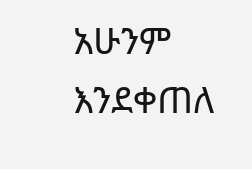አሁንም እንደቀጠለ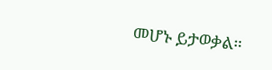መሆኑ ይታወቃል።